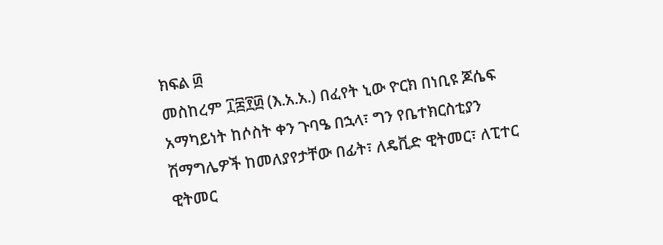ክፍል ፴
መስከረም ፲፰፻፴ (እ.አ.አ.) በፈየት ኒው ዮርክ በነቢዩ ጆሴፍ አማካይነት ከሶስት ቀን ጉባዔ በኋላ፣ ግን የቤተክርስቲያን ሽማግሌዎች ከመለያየታቸው በፊት፣ ለዴቪድ ዊትመር፣ ለፒተር ዊትመር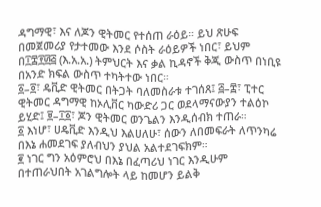ዳግማዊ፣ እና ለጆን ዊትመር የተሰጠ ራዕይ። ይህ ጽሁፍ በመጀመሪያ የታተመው እንደ ሶስት ራዕይዎች ነበር፣ ይህም በ፲፰፻፴፭ (እ.አ.አ.) ትምህርት እና ቃል ኪዳኖች ቅጂ ውስጥ በነቢዩ በአንድ ክፍል ውስጥ ተካትተው ነበር።
፩–፬፣ ዴቪድ ዊትመር በትጋት ባለመስራቱ ተገሰጸ፤ ፭–፰፣ ፒተር ዊትመር ዳግማዊ ከኦሊቨር ካውድሪ ጋር ወደላማናውያን ተልዕኮ ይሂድ፤ ፱–፲፩፣ ጆን ዊትመር ወንጌልን እንዲሰብክ ተጠራ።
፩ እነሆ፣ ሀዴቪድ እንዲህ እልሀለሁ፣ ሰውን ለበመፍራት ለጥንካሬ በእኔ ሐመደገፍ ያለብህን ያህል አልተደገፍክም።
፪ ነገር ግን አዕምሮህ በእኔ በፈጣሪህ ነገር እንዲሁም በተጠራህበት አገልግሎት ላይ ከመሆን ይልቅ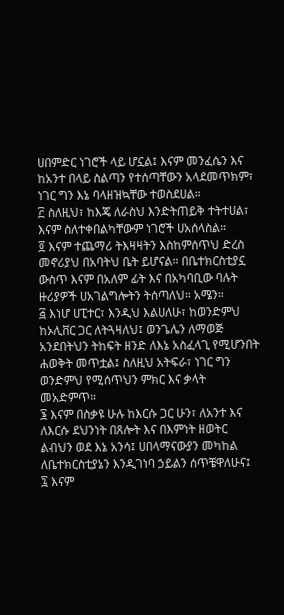ሀበምድር ነገሮች ላይ ሆኗል፤ እናም መንፈሴን እና ከአንተ በላይ ስልጣን የተሰጣቸውን አላደመጥክም፣ ነገር ግን እኔ ባላዘዝኳቸው ተወስደሀል።
፫ ስለዚህ፣ ከእጄ ለራስህ እንድትጠይቅ ተትተሀል፣ እናም ስለተቀበልካቸውም ነገሮች ሀአሰላስል።
፬ እናም ተጨማሪ ትእዛዛትን እስከምሰጥህ ድረስ መኖሪያህ በአባትህ ቤት ይሆናል። በቤተክርስቲያኗ ውስጥ እናም በአለም ፊት እና በአካባቢው ባሉት ዙሪያዎች ሀአገልግሎትን ትሰጣለህ። አሜን።
፭ እነሆ ሀፒተር፣ እንዲህ እልሀለሁ፣ ከወንድምህ ከኦሊቨር ጋር ለትጓዛለህ፤ ወንጌሌን ለማወጅ አንደበትህን ትከፍት ዘንድ ለእኔ አስፈላጊ የሚሆንበት ሐወቅት መጥቷል፤ ስለዚህ አትፍራ፣ ነገር ግን ወንድምህ የሚሰጥህን ምክር እና ቃላት መአድምጥ።
፮ እናም በስቃዩ ሁሉ ከእርሱ ጋር ሁን፣ ለአንተ እና ለእርሱ ደህንነት በጸሎት እና በእምነት ዘወትር ልብህን ወደ እኔ አንሳ፤ ሀበላማናውያን መካከል ለቤተክርስቲያኔን እንዲገነባ ኃይልን ሰጥቼዋለሁና፤
፯ እናም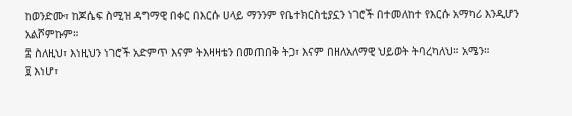ከወንድሙ፣ ከጆሴፍ ስሚዝ ዳግማዊ በቀር በእርሱ ሀላይ ማንንም የቤተክርስቲያኗን ነገሮች በተመለከተ የእርሱ አማካሪ እንዲሆን አልሾምኩም።
፰ ስለዚህ፣ እነዚህን ነገሮች አድምጥ እናም ትእዛዛቴን በመጠበቅ ትጋ፣ እናም በዘለአለማዊ ህይወት ትባረካለህ። አሜን።
፱ እነሆ፣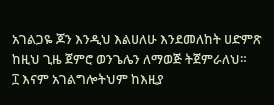አገልጋዬ ጆን እንዲህ እልሀለሁ እንደመለከት ሀድምጽ ከዚህ ጊዜ ጀምሮ ወንጌሌን ለማወጅ ትጀምራለህ።
፲ እናም አገልግሎትህም ከእዚያ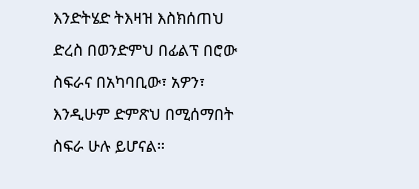እንድትሄድ ትእዛዝ እስክሰጠህ ድረስ በወንድምህ በፊልፕ በሮው ስፍራና በአካባቢው፣ አዎን፣ እንዲሁም ድምጽህ በሚሰማበት ስፍራ ሁሉ ይሆናል።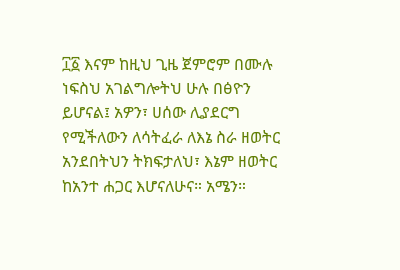፲፩ እናም ከዚህ ጊዜ ጀምሮም በሙሉ ነፍስህ አገልግሎትህ ሁሉ በፅዮን ይሆናል፤ አዎን፣ ሀሰው ሊያደርግ የሚችለውን ለሳትፈራ ለእኔ ስራ ዘወትር አንደበትህን ትክፍታለህ፣ እኔም ዘወትር ከአንተ ሐጋር እሆናለሁና። አሜን።